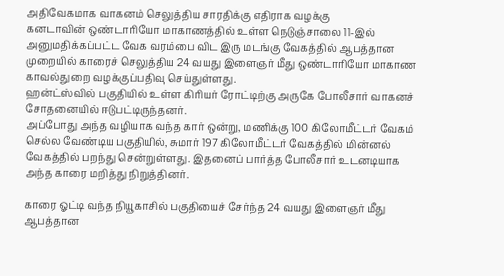அதிவேகமாக வாகனம் செலுத்திய சாரதிக்கு எதிராக வழக்கு
கனடாவின் ஒண்டாரியோ மாகாணத்தில் உள்ள நெடுஞ்சாலை 11-இல் அனுமதிக்கப்பட்ட வேக வரம்பை விட இரு மடங்கு வேகத்தில் ஆபத்தான முறையில் காரைச் செலுத்திய 24 வயது இளைஞர் மீது ஒண்டாரியோ மாகாண காவல்துறை வழக்குப்பதிவு செய்துள்ளது.
ஹன்ட்ஸ்வில் பகுதியில் உள்ள கிரியர் ரோட்டிற்கு அருகே போலீசார் வாகனச் சோதனையில் ஈடுபட்டிருந்தனர்.
அப்போது அந்த வழியாக வந்த கார் ஒன்று, மணிக்கு 100 கிலோமீட்டர் வேகம் செல்ல வேண்டிய பகுதியில், சுமார் 197 கிலோமீட்டர் வேகத்தில் மின்னல் வேகத்தில் பறந்து சென்றுள்ளது. இதனைப் பார்த்த போலீசார் உடனடியாக அந்த காரை மறித்து நிறுத்தினர்.

காரை ஓட்டி வந்த நியூகாசில் பகுதியைச் சேர்ந்த 24 வயது இளைஞர் மீது ஆபத்தான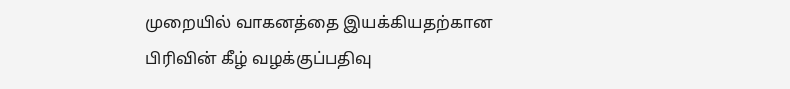முறையில் வாகனத்தை இயக்கியதற்கான பிரிவின் கீழ் வழக்குப்பதிவு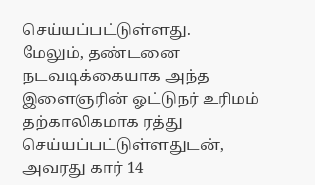செய்யப்பட்டுள்ளது.
மேலும், தண்டனை நடவடிக்கையாக அந்த இளைஞரின் ஓட்டுநர் உரிமம் தற்காலிகமாக ரத்து செய்யப்பட்டுள்ளதுடன், அவரது கார் 14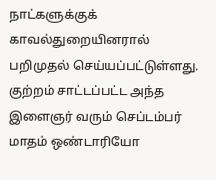நாட்களுக்குக் காவல்துறையினரால் பறிமுதல் செய்யப்பட்டுள்ளது.
குற்றம் சாட்டப்பட்ட அந்த இளைஞர் வரும் செப்டம்பர் மாதம் ஒண்டாரியோ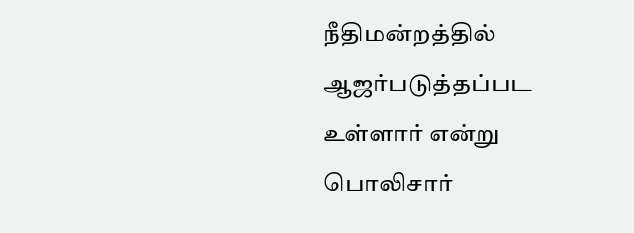நீதிமன்றத்தில் ஆஜர்படுத்தப்பட உள்ளார் என்று பொலிசார்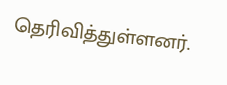தெரிவித்துள்ளனர்.